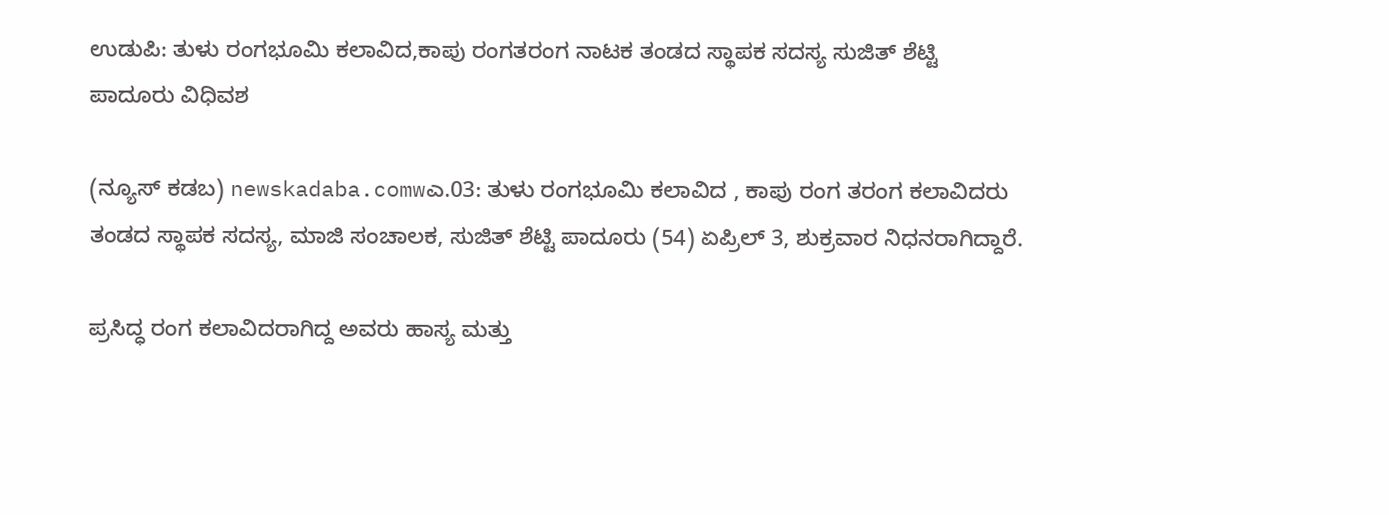ಉಡುಪಿ: ತುಳು ರಂಗಭೂಮಿ ಕಲಾವಿದ,ಕಾಪು ರಂಗತರಂಗ ನಾಟಕ ತಂಡದ ಸ್ಥಾಪಕ ಸದಸ್ಯ ಸುಜಿತ್‌ ಶೆಟ್ಟಿ ಪಾದೂರು ವಿಧಿವಶ

(ನ್ಯೂಸ್‌ ಕಡಬ) newskadaba.comwಎ.03: ತುಳು ರಂಗಭೂಮಿ ಕಲಾವಿದ , ಕಾಪು ರಂಗ ತರಂಗ ಕಲಾವಿದರು ತಂಡದ ಸ್ಥಾಪಕ ಸದಸ್ಯ, ಮಾಜಿ ಸಂಚಾಲಕ, ಸುಜಿತ್‌ ಶೆಟ್ಟಿ ಪಾದೂರು (54) ಏಪ್ರಿಲ್ 3, ಶುಕ್ರವಾರ ನಿಧನರಾಗಿದ್ದಾರೆ.

ಪ್ರಸಿದ್ಧ ರಂಗ ಕಲಾವಿದರಾಗಿದ್ದ ಅವರು ಹಾಸ್ಯ ಮತ್ತು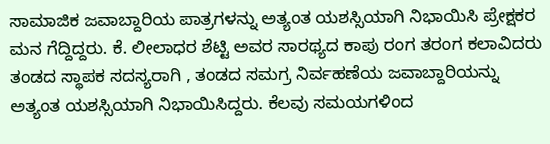ಸಾಮಾಜಿಕ ಜವಾಬ್ದಾರಿಯ ಪಾತ್ರಗಳನ್ನು ಅತ್ಯಂತ ಯಶಸ್ಸಿಯಾಗಿ ನಿಭಾಯಿಸಿ ಪ್ರೇಕ್ಷಕರ ಮನ ಗೆದ್ದಿದ್ದರು. ಕೆ. ಲೀಲಾಧರ ಶೆಟ್ಟಿ ಅವರ ಸಾರಥ್ಯದ ಕಾಪು ರಂಗ ತರಂಗ ಕಲಾವಿದರು ತಂಡದ ಸ್ಥಾಪಕ ಸದಸ್ಯರಾಗಿ , ತಂಡದ ಸಮಗ್ರ ನಿರ್ವಹಣೆಯ ಜವಾಬ್ದಾರಿಯನ್ನು ಅತ್ಯಂತ ಯಶಸ್ಸಿಯಾಗಿ ನಿಭಾಯಿಸಿದ್ದರು. ಕೆಲವು ಸಮಯಗಳಿಂದ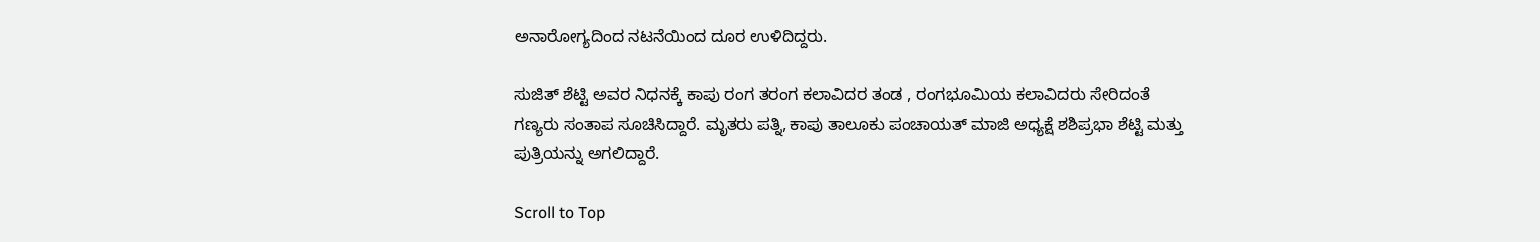ಅನಾರೋಗ್ಯದಿಂದ ನಟನೆಯಿಂದ ದೂರ ಉಳಿದಿದ್ದರು.

ಸುಜಿತ್‌ ಶೆಟ್ಟಿ ಅವರ ನಿಧನಕ್ಕೆ ಕಾಪು ರಂಗ ತರಂಗ ಕಲಾವಿದರ ತಂಡ , ರಂಗಭೂಮಿಯ ಕಲಾವಿದರು ಸೇರಿದಂತೆ ಗಣ್ಯರು ಸಂತಾಪ ಸೂಚಿಸಿದ್ದಾರೆ. ಮೃತರು ಪತ್ನಿ, ಕಾಪು ತಾಲೂಕು ಪಂಚಾಯತ್‌ ಮಾಜಿ ಅಧ್ಯಕ್ಷೆ ಶಶಿಪ್ರಭಾ ಶೆಟ್ಟಿ ಮತ್ತು ಪುತ್ರಿಯನ್ನು ಅಗಲಿದ್ದಾರೆ.

Scroll to Top